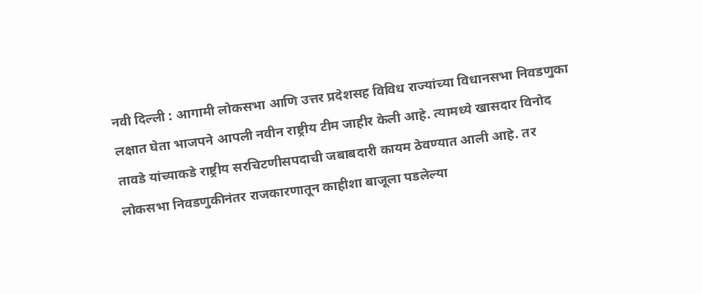नवी दिल्ली : आगामी लोकसभा आणि उत्तर प्रदेशसह विविध राज्यांच्या विधानसभा निवडणुका लक्षात घेता भाजपने आपली नवीन राष्ट्रीय टीम जाहीर केली आहे. त्यामध्ये खासदार विनोद तावडे यांच्याकडे राष्ट्रीय सरचिटणीसपदाची जबाबदारी कायम ठेवण्यात आली आहे. तर लोकसभा निवडणुकीनंतर राजकारणातून काहीशा बाजूला पडलेल्या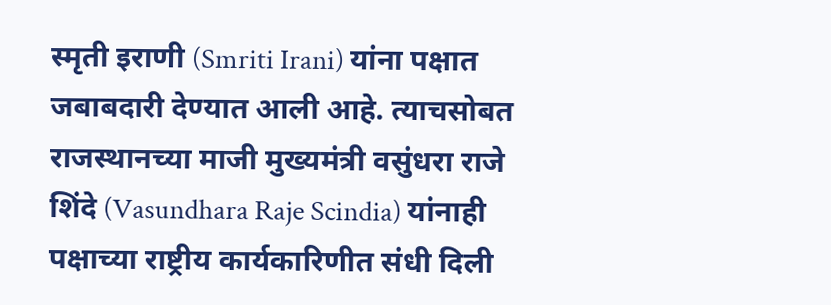स्मृती इराणी (Smriti Irani) यांना पक्षात जबाबदारी देण्यात आली आहे. त्याचसोबत राजस्थानच्या माजी मुख्यमंत्री वसुंधरा राजे शिंदे (Vasundhara Raje Scindia) यांनाही पक्षाच्या राष्ट्रीय कार्यकारिणीत संधी दिली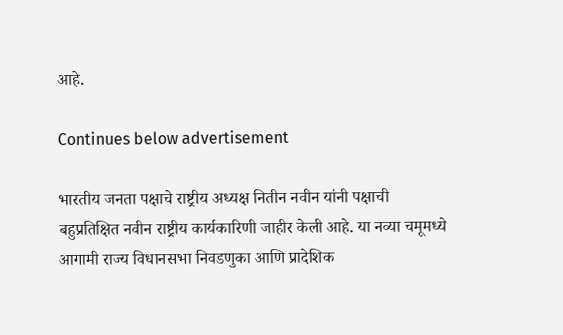आहे.

Continues below advertisement

भारतीय जनता पक्षाचे राष्ट्रीय अध्यक्ष नितीन नवीन यांनी पक्षाची बहुप्रतिक्षित नवीन राष्ट्रीय कार्यकारिणी जाहीर केली आहे. या नव्या चमूमध्ये आगामी राज्य विधानसभा निवडणुका आणि प्रादेशिक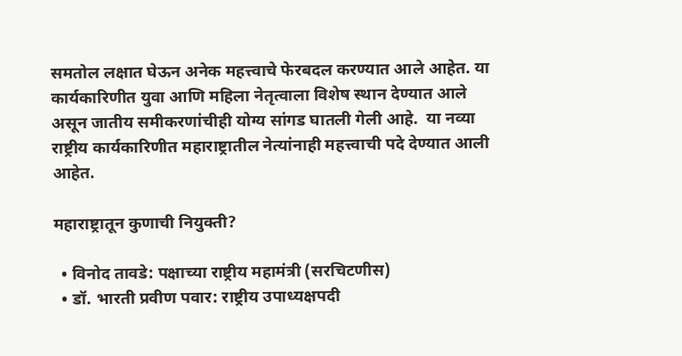समतोल लक्षात घेऊन अनेक महत्त्वाचे फेरबदल करण्यात आले आहेत. या कार्यकारिणीत युवा आणि महिला नेतृत्वाला विशेष स्थान देण्यात आले असून जातीय समीकरणांचीही योग्य सांगड घातली गेली आहे.  या नव्या राष्ट्रीय कार्यकारिणीत महाराष्ट्रातील नेत्यांनाही महत्त्वाची पदे देण्यात आली आहेत.

महाराष्ट्रातून कुणाची नियुक्ती?

  • विनोद तावडे: पक्षाच्या राष्ट्रीय महामंत्री (सरचिटणीस)
  • डॉ. भारती प्रवीण पवार: राष्ट्रीय उपाध्यक्षपदी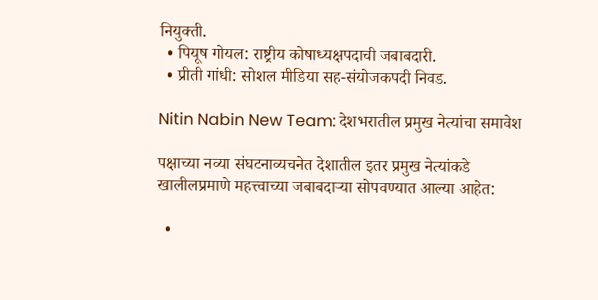नियुक्ती.
  • पियूष गोयल: राष्ट्रीय कोषाध्यक्षपदाची जबाबदारी.
  • प्रीती गांधी: सोशल मीडिया सह-संयोजकपदी निवड.

Nitin Nabin New Team: देशभरातील प्रमुख नेत्यांचा समावेश

पक्षाच्या नव्या संघटनाव्यचनेत देशातील इतर प्रमुख नेत्यांकडे खालीलप्रमाणे महत्त्वाच्या जबाबदाऱ्या सोपवण्यात आल्या आहेत:

  •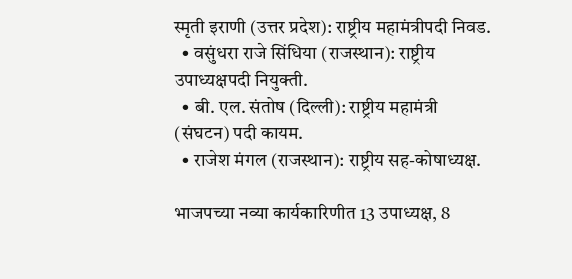स्मृती इराणी (उत्तर प्रदेश): राष्ट्रीय महामंत्रीपदी निवड.
  • वसुंधरा राजे सिंधिया (राजस्थान): राष्ट्रीय उपाध्यक्षपदी नियुक्ती.
  • बी. एल. संतोष (दिल्ली): राष्ट्रीय महामंत्री (संघटन) पदी कायम.
  • राजेश मंगल (राजस्थान): राष्ट्रीय सह-कोषाध्यक्ष.

भाजपच्या नव्या कार्यकारिणीत 13 उपाध्यक्ष, 8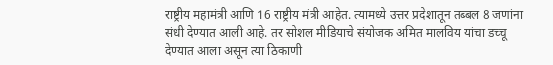राष्ट्रीय महामंत्री आणि 16 राष्ट्रीय मंत्री आहेत. त्यामध्ये उत्तर प्रदेशातून तब्बल 8 जणांना संधी देण्यात आली आहे. तर सोशल मीडियाचे संयोजक अमित मालविय यांचा डच्चू देण्यात आला असून त्या ठिकाणी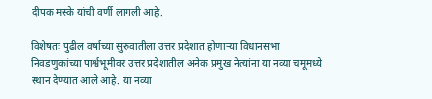दीपक मस्के यांची वर्णी लागली आहे.

विशेषतः पुढील वर्षाच्या सुरुवातीला उत्तर प्रदेशात होणाऱ्या विधानसभा निवडणुकांच्या पार्श्वभूमीवर उत्तर प्रदेशातील अनेक प्रमुख नेत्यांना या नव्या चमूमध्ये स्थान देण्यात आले आहे. या नव्या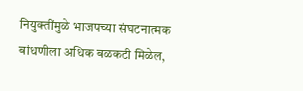नियुक्तींमुळे भाजपच्या संघटनात्मक बांधणीला अधिक बळकटी मिळेल,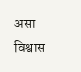असा विश्वास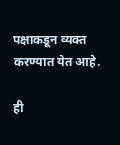पक्षाकडून व्यक्त करण्यात येत आहे.

ही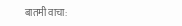बातमी वाचा: